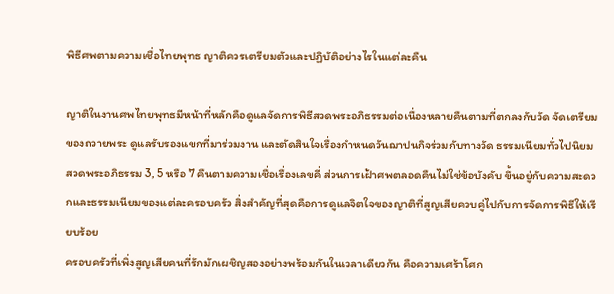พิธีศพตามความเชื่อไทยพุทธ ญาติควรเตรียมตัวและปฏิบัติอย่างไรในแต่ละคืน

ญาติในงานศพไทยพุทธมีหน้าที่หลักคือดูแลจัดการพิธีสวดพระอภิธรรมต่อเนื่องหลายคืนตามที่ตกลงกับวัด จัดเตรียมของถวายพระ ดูแลรับรองแขกที่มาร่วมงาน และตัดสินใจเรื่องกำหนดวันฌาปนกิจร่วมกับทางวัด ธรรมเนียมทั่วไปนิยมสวดพระอภิธรรม 3, 5 หรือ 7 คืนตามความเชื่อเรื่องเลขคี่ ส่วนการเฝ้าศพตลอดคืนไม่ใช่ข้อบังคับ ขึ้นอยู่กับความสะดวกและธรรมเนียมของแต่ละครอบครัว สิ่งสำคัญที่สุดคือการดูแลจิตใจของญาติที่สูญเสียควบคู่ไปกับการจัดการพิธีให้เรียบร้อย
ครอบครัวที่เพิ่งสูญเสียคนที่รักมักเผชิญสองอย่างพร้อมกันในเวลาเดียวกัน คือความเศร้าโศก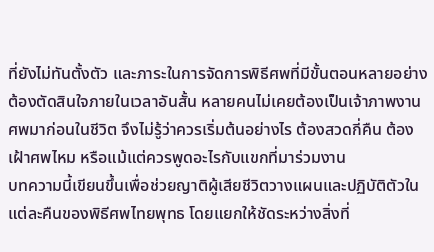ที่ยังไม่ทันตั้งตัว และภาระในการจัดการพิธีศพที่มีขั้นตอนหลายอย่างต้องตัดสินใจภายในเวลาอันสั้น หลายคนไม่เคยต้องเป็นเจ้าภาพงานศพมาก่อนในชีวิต จึงไม่รู้ว่าควรเริ่มต้นอย่างไร ต้องสวดกี่คืน ต้องเฝ้าศพไหม หรือแม้แต่ควรพูดอะไรกับแขกที่มาร่วมงาน
บทความนี้เขียนขึ้นเพื่อช่วยญาติผู้เสียชีวิตวางแผนและปฏิบัติตัวในแต่ละคืนของพิธีศพไทยพุทธ โดยแยกให้ชัดระหว่างสิ่งที่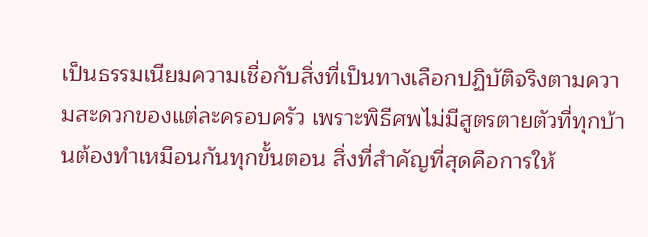เป็นธรรมเนียมความเชื่อกับสิ่งที่เป็นทางเลือกปฏิบัติจริงตามความสะดวกของแต่ละครอบครัว เพราะพิธีศพไม่มีสูตรตายตัวที่ทุกบ้านต้องทำเหมือนกันทุกขั้นตอน สิ่งที่สำคัญที่สุดคือการให้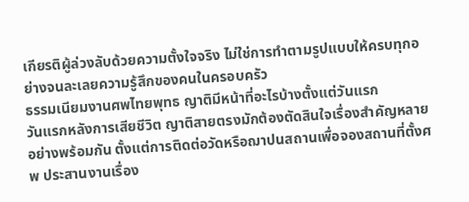เกียรติผู้ล่วงลับด้วยความตั้งใจจริง ไม่ใช่การทำตามรูปแบบให้ครบทุกอย่างจนละเลยความรู้สึกของคนในครอบครัว
ธรรมเนียมงานศพไทยพุทธ ญาติมีหน้าที่อะไรบ้างตั้งแต่วันแรก
วันแรกหลังการเสียชีวิต ญาติสายตรงมักต้องตัดสินใจเรื่องสำคัญหลายอย่างพร้อมกัน ตั้งแต่การติดต่อวัดหรือฌาปนสถานเพื่อจองสถานที่ตั้งศพ ประสานงานเรื่อง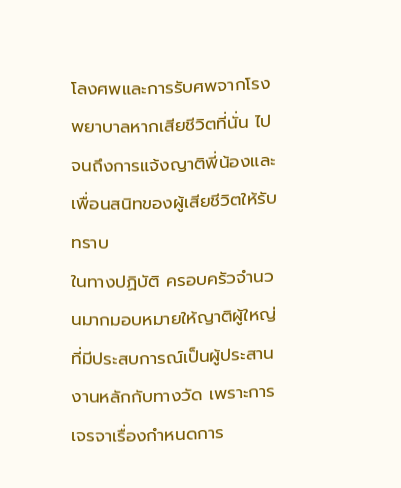โลงศพและการรับศพจากโรงพยาบาลหากเสียชีวิตที่นั่น ไปจนถึงการแจ้งญาติพี่น้องและเพื่อนสนิทของผู้เสียชีวิตให้รับทราบ
ในทางปฏิบัติ ครอบครัวจำนวนมากมอบหมายให้ญาติผู้ใหญ่ที่มีประสบการณ์เป็นผู้ประสานงานหลักกับทางวัด เพราะการเจรจาเรื่องกำหนดการ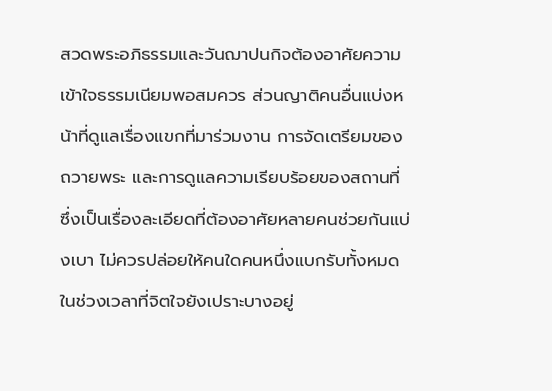สวดพระอภิธรรมและวันฌาปนกิจต้องอาศัยความเข้าใจธรรมเนียมพอสมควร ส่วนญาติคนอื่นแบ่งหน้าที่ดูแลเรื่องแขกที่มาร่วมงาน การจัดเตรียมของถวายพระ และการดูแลความเรียบร้อยของสถานที่ ซึ่งเป็นเรื่องละเอียดที่ต้องอาศัยหลายคนช่วยกันแบ่งเบา ไม่ควรปล่อยให้คนใดคนหนึ่งแบกรับทั้งหมดในช่วงเวลาที่จิตใจยังเปราะบางอยู่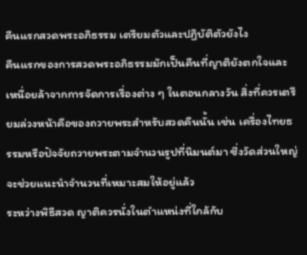คืนแรกสวดพระอภิธรรม เตรียมตัวและปฏิบัติตัวยังไง
คืนแรกของการสวดพระอภิธรรมมักเป็นคืนที่ญาติยังตกใจและเหนื่อยล้าจากการจัดการเรื่องต่าง ๆ ในตอนกลางวัน สิ่งที่ควรเตรียมล่วงหน้าคือของถวายพระสำหรับสวดคืนนั้น เช่น เครื่องไทยธรรมหรือปัจจัยถวายพระตามจำนวนรูปที่นิมนต์มา ซึ่งวัดส่วนใหญ่จะช่วยแนะนำจำนวนที่เหมาะสมให้อยู่แล้ว
ระหว่างพิธีสวด ญาติควรนั่งในตำแหน่งที่ใกล้กับ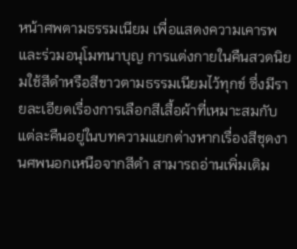หน้าศพตามธรรมเนียม เพื่อแสดงความเคารพและร่วมอนุโมทนาบุญ การแต่งกายในคืนสวดนิยมใช้สีดำหรือสีขาวตามธรรมเนียมไว้ทุกข์ ซึ่งมีรายละเอียดเรื่องการเลือกสีเสื้อผ้าที่เหมาะสมกับแต่ละคืนอยู่ในบทความแยกต่างหากเรื่องสีชุดงานศพนอกเหนือจากสีดำ สามารถอ่านเพิ่มเติม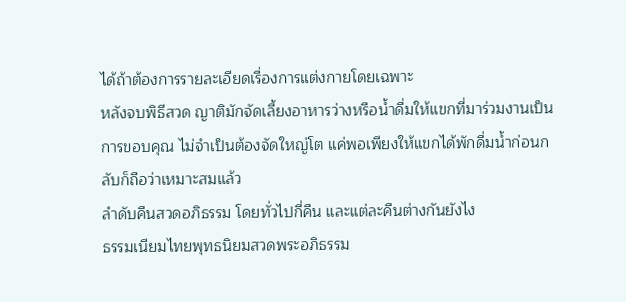ได้ถ้าต้องการรายละเอียดเรื่องการแต่งกายโดยเฉพาะ
หลังจบพิธีสวด ญาติมักจัดเลี้ยงอาหารว่างหรือน้ำดื่มให้แขกที่มาร่วมงานเป็นการขอบคุณ ไม่จำเป็นต้องจัดใหญ่โต แค่พอเพียงให้แขกได้พักดื่มน้ำก่อนกลับก็ถือว่าเหมาะสมแล้ว
ลำดับคืนสวดอภิธรรม โดยทั่วไปกี่คืน และแต่ละคืนต่างกันยังไง
ธรรมเนียมไทยพุทธนิยมสวดพระอภิธรรม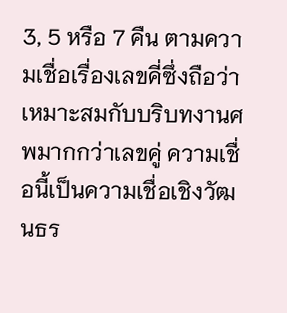3, 5 หรือ 7 คืน ตามความเชื่อเรื่องเลขคี่ซึ่งถือว่าเหมาะสมกับบริบทงานศพมากกว่าเลขคู่ ความเชื่อนี้เป็นความเชื่อเชิงวัฒนธร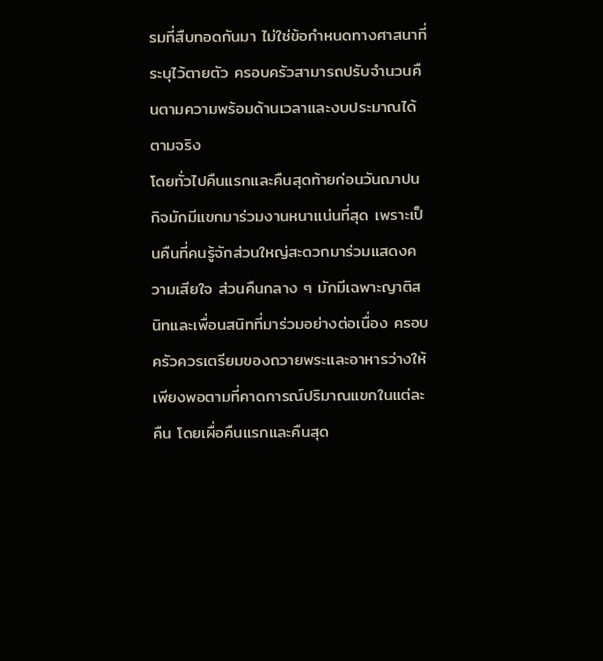รมที่สืบทอดกันมา ไม่ใช่ข้อกำหนดทางศาสนาที่ระบุไว้ตายตัว ครอบครัวสามารถปรับจำนวนคืนตามความพร้อมด้านเวลาและงบประมาณได้ตามจริง
โดยทั่วไปคืนแรกและคืนสุดท้ายก่อนวันฌาปนกิจมักมีแขกมาร่วมงานหนาแน่นที่สุด เพราะเป็นคืนที่คนรู้จักส่วนใหญ่สะดวกมาร่วมแสดงความเสียใจ ส่วนคืนกลาง ๆ มักมีเฉพาะญาติสนิทและเพื่อนสนิทที่มาร่วมอย่างต่อเนื่อง ครอบครัวควรเตรียมของถวายพระและอาหารว่างให้เพียงพอตามที่คาดการณ์ปริมาณแขกในแต่ละคืน โดยเผื่อคืนแรกและคืนสุด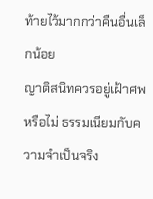ท้ายไว้มากกว่าคืนอื่นเล็กน้อย
ญาติสนิทควรอยู่เฝ้าศพหรือไม่ ธรรมเนียมกับความจำเป็นจริง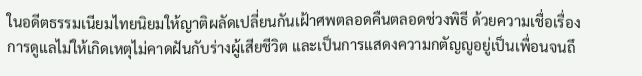ในอดีตธรรมเนียมไทยนิยมให้ญาติผลัดเปลี่ยนกันเฝ้าศพตลอดคืนตลอดช่วงพิธี ด้วยความเชื่อเรื่องการดูแลไม่ให้เกิดเหตุไม่คาดฝันกับร่างผู้เสียชีวิต และเป็นการแสดงความกตัญญูอยู่เป็นเพื่อนจนถึ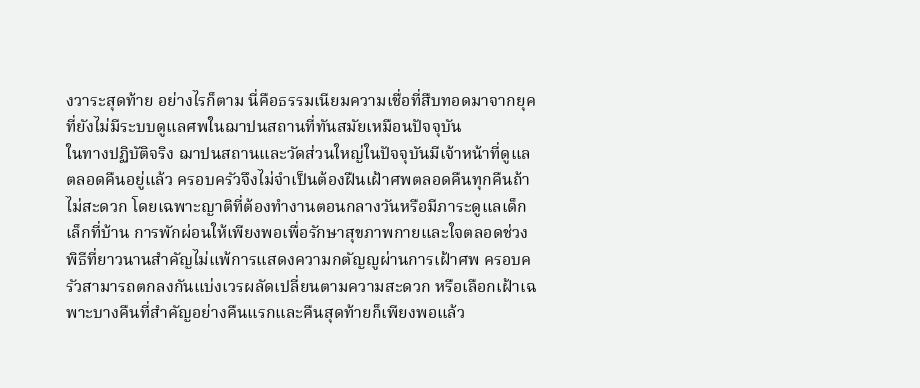งวาระสุดท้าย อย่างไรก็ตาม นี่คือธรรมเนียมความเชื่อที่สืบทอดมาจากยุคที่ยังไม่มีระบบดูแลศพในฌาปนสถานที่ทันสมัยเหมือนปัจจุบัน
ในทางปฏิบัติจริง ฌาปนสถานและวัดส่วนใหญ่ในปัจจุบันมีเจ้าหน้าที่ดูแลตลอดคืนอยู่แล้ว ครอบครัวจึงไม่จำเป็นต้องฝืนเฝ้าศพตลอดคืนทุกคืนถ้าไม่สะดวก โดยเฉพาะญาติที่ต้องทำงานตอนกลางวันหรือมีภาระดูแลเด็กเล็กที่บ้าน การพักผ่อนให้เพียงพอเพื่อรักษาสุขภาพกายและใจตลอดช่วงพิธีที่ยาวนานสำคัญไม่แพ้การแสดงความกตัญญูผ่านการเฝ้าศพ ครอบครัวสามารถตกลงกันแบ่งเวรผลัดเปลี่ยนตามความสะดวก หรือเลือกเฝ้าเฉพาะบางคืนที่สำคัญอย่างคืนแรกและคืนสุดท้ายก็เพียงพอแล้ว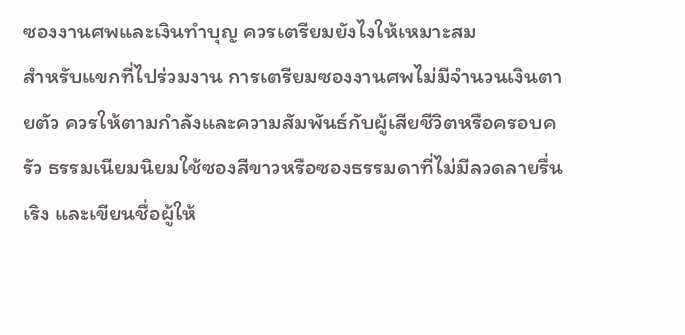ซองงานศพและเงินทำบุญ ควรเตรียมยังไงให้เหมาะสม
สำหรับแขกที่ไปร่วมงาน การเตรียมซองงานศพไม่มีจำนวนเงินตายตัว ควรให้ตามกำลังและความสัมพันธ์กับผู้เสียชีวิตหรือครอบครัว ธรรมเนียมนิยมใช้ซองสีขาวหรือซองธรรมดาที่ไม่มีลวดลายรื่นเริง และเขียนชื่อผู้ให้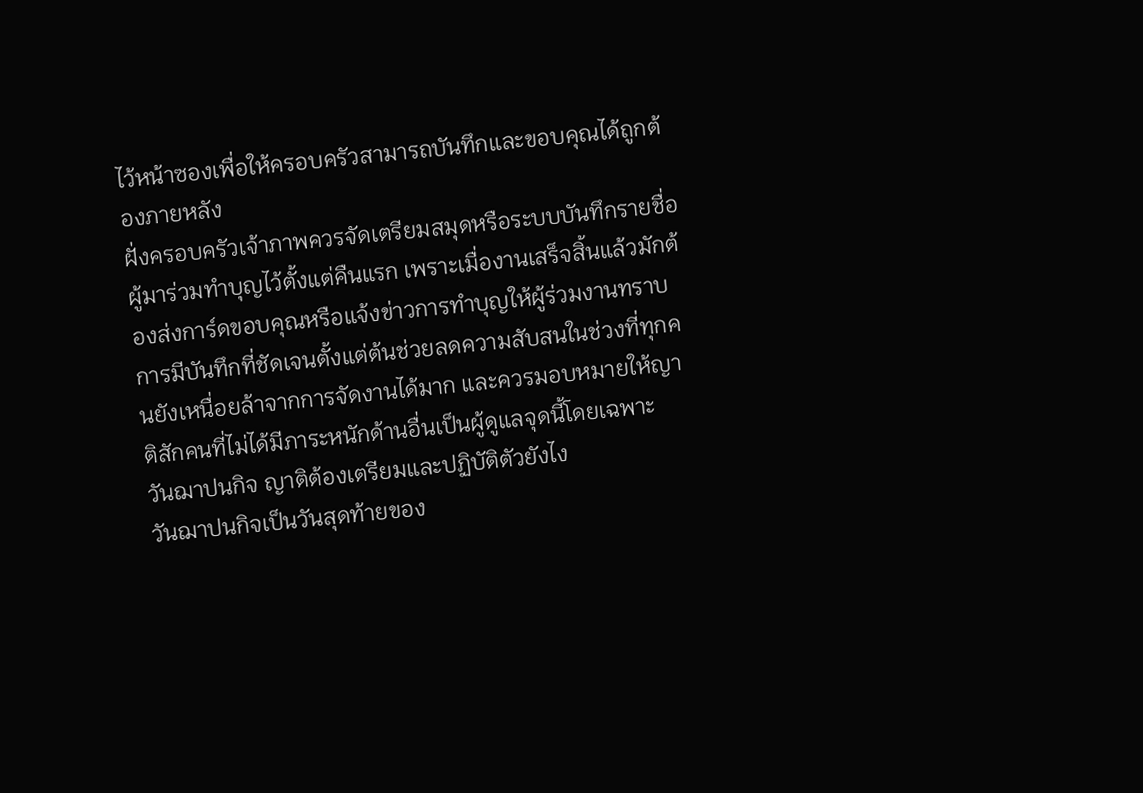ไว้หน้าซองเพื่อให้ครอบครัวสามารถบันทึกและขอบคุณได้ถูกต้องภายหลัง
ฝั่งครอบครัวเจ้าภาพควรจัดเตรียมสมุดหรือระบบบันทึกรายชื่อผู้มาร่วมทำบุญไว้ตั้งแต่คืนแรก เพราะเมื่องานเสร็จสิ้นแล้วมักต้องส่งการ์ดขอบคุณหรือแจ้งข่าวการทำบุญให้ผู้ร่วมงานทราบ การมีบันทึกที่ชัดเจนตั้งแต่ต้นช่วยลดความสับสนในช่วงที่ทุกคนยังเหนื่อยล้าจากการจัดงานได้มาก และควรมอบหมายให้ญาติสักคนที่ไม่ได้มีภาระหนักด้านอื่นเป็นผู้ดูแลจุดนี้โดยเฉพาะ
วันฌาปนกิจ ญาติต้องเตรียมและปฏิบัติตัวยังไง
วันฌาปนกิจเป็นวันสุดท้ายของ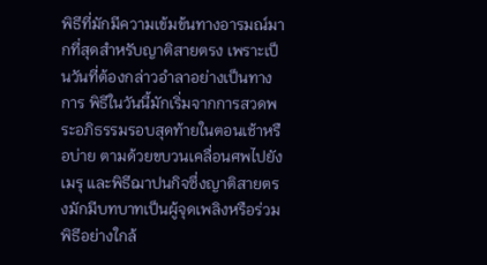พิธีที่มักมีความเข้มข้นทางอารมณ์มากที่สุดสำหรับญาติสายตรง เพราะเป็นวันที่ต้องกล่าวอำลาอย่างเป็นทางการ พิธีในวันนี้มักเริ่มจากการสวดพระอภิธรรมรอบสุดท้ายในตอนเช้าหรือบ่าย ตามด้วยขบวนเคลื่อนศพไปยังเมรุ และพิธีฌาปนกิจซึ่งญาติสายตรงมักมีบทบาทเป็นผู้จุดเพลิงหรือร่วมพิธีอย่างใกล้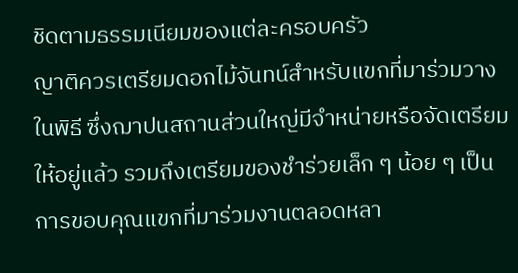ชิดตามธรรมเนียมของแต่ละครอบครัว
ญาติควรเตรียมดอกไม้จันทน์สำหรับแขกที่มาร่วมวางในพิธี ซึ่งฌาปนสถานส่วนใหญ่มีจำหน่ายหรือจัดเตรียมให้อยู่แล้ว รวมถึงเตรียมของชำร่วยเล็ก ๆ น้อย ๆ เป็นการขอบคุณแขกที่มาร่วมงานตลอดหลา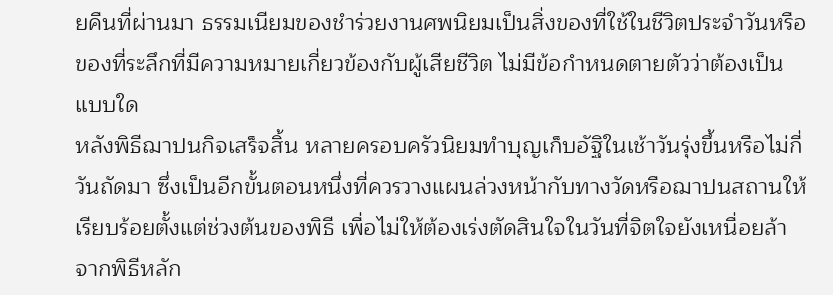ยคืนที่ผ่านมา ธรรมเนียมของชำร่วยงานศพนิยมเป็นสิ่งของที่ใช้ในชีวิตประจำวันหรือของที่ระลึกที่มีความหมายเกี่ยวข้องกับผู้เสียชีวิต ไม่มีข้อกำหนดตายตัวว่าต้องเป็นแบบใด
หลังพิธีฌาปนกิจเสร็จสิ้น หลายครอบครัวนิยมทำบุญเก็บอัฐิในเช้าวันรุ่งขึ้นหรือไม่กี่วันถัดมา ซึ่งเป็นอีกขั้นตอนหนึ่งที่ควรวางแผนล่วงหน้ากับทางวัดหรือฌาปนสถานให้เรียบร้อยตั้งแต่ช่วงต้นของพิธี เพื่อไม่ให้ต้องเร่งตัดสินใจในวันที่จิตใจยังเหนื่อยล้าจากพิธีหลัก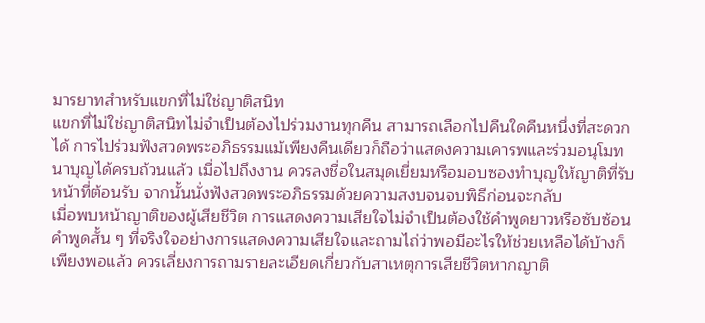มารยาทสำหรับแขกที่ไม่ใช่ญาติสนิท
แขกที่ไม่ใช่ญาติสนิทไม่จำเป็นต้องไปร่วมงานทุกคืน สามารถเลือกไปคืนใดคืนหนึ่งที่สะดวกได้ การไปร่วมฟังสวดพระอภิธรรมแม้เพียงคืนเดียวก็ถือว่าแสดงความเคารพและร่วมอนุโมทนาบุญได้ครบถ้วนแล้ว เมื่อไปถึงงาน ควรลงชื่อในสมุดเยี่ยมหรือมอบซองทำบุญให้ญาติที่รับหน้าที่ต้อนรับ จากนั้นนั่งฟังสวดพระอภิธรรมด้วยความสงบจนจบพิธีก่อนจะกลับ
เมื่อพบหน้าญาติของผู้เสียชีวิต การแสดงความเสียใจไม่จำเป็นต้องใช้คำพูดยาวหรือซับซ้อน คำพูดสั้น ๆ ที่จริงใจอย่างการแสดงความเสียใจและถามไถ่ว่าพอมีอะไรให้ช่วยเหลือได้บ้างก็เพียงพอแล้ว ควรเลี่ยงการถามรายละเอียดเกี่ยวกับสาเหตุการเสียชีวิตหากญาติ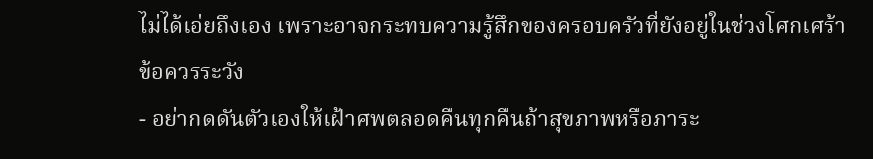ไม่ได้เอ่ยถึงเอง เพราะอาจกระทบความรู้สึกของครอบครัวที่ยังอยู่ในช่วงโศกเศร้า
ข้อควรระวัง
- อย่ากดดันตัวเองให้เฝ้าศพตลอดคืนทุกคืนถ้าสุขภาพหรือภาระ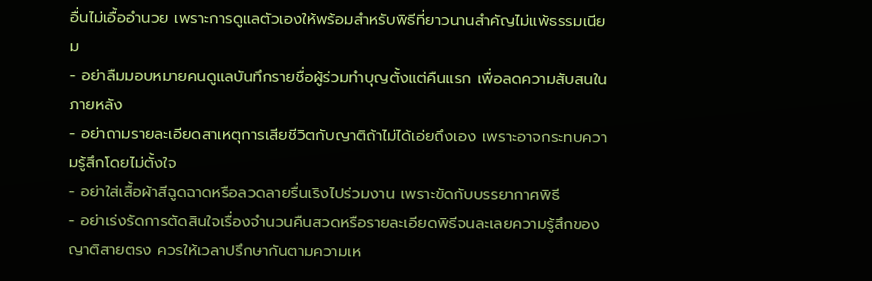อื่นไม่เอื้ออำนวย เพราะการดูแลตัวเองให้พร้อมสำหรับพิธีที่ยาวนานสำคัญไม่แพ้ธรรมเนียม
- อย่าลืมมอบหมายคนดูแลบันทึกรายชื่อผู้ร่วมทำบุญตั้งแต่คืนแรก เพื่อลดความสับสนในภายหลัง
- อย่าถามรายละเอียดสาเหตุการเสียชีวิตกับญาติถ้าไม่ได้เอ่ยถึงเอง เพราะอาจกระทบความรู้สึกโดยไม่ตั้งใจ
- อย่าใส่เสื้อผ้าสีฉูดฉาดหรือลวดลายรื่นเริงไปร่วมงาน เพราะขัดกับบรรยากาศพิธี
- อย่าเร่งรัดการตัดสินใจเรื่องจำนวนคืนสวดหรือรายละเอียดพิธีจนละเลยความรู้สึกของญาติสายตรง ควรให้เวลาปรึกษากันตามความเห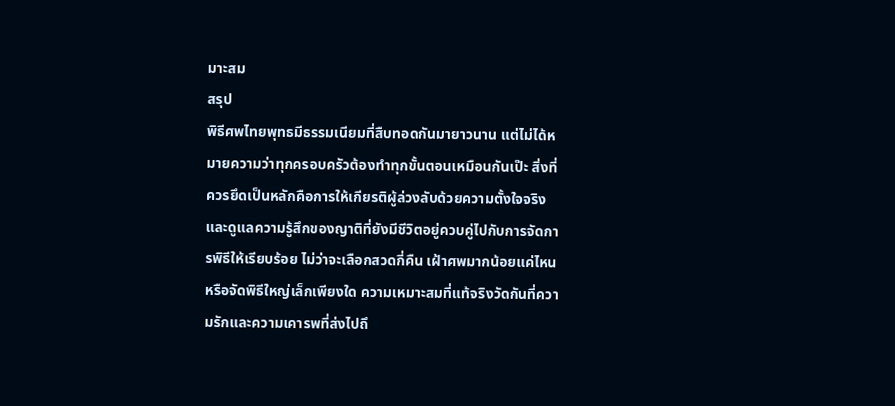มาะสม
สรุป
พิธีศพไทยพุทธมีธรรมเนียมที่สืบทอดกันมายาวนาน แต่ไม่ได้หมายความว่าทุกครอบครัวต้องทำทุกขั้นตอนเหมือนกันเป๊ะ สิ่งที่ควรยึดเป็นหลักคือการให้เกียรติผู้ล่วงลับด้วยความตั้งใจจริง และดูแลความรู้สึกของญาติที่ยังมีชีวิตอยู่ควบคู่ไปกับการจัดการพิธีให้เรียบร้อย ไม่ว่าจะเลือกสวดกี่คืน เฝ้าศพมากน้อยแค่ไหน หรือจัดพิธีใหญ่เล็กเพียงใด ความเหมาะสมที่แท้จริงวัดกันที่ความรักและความเคารพที่ส่งไปถึ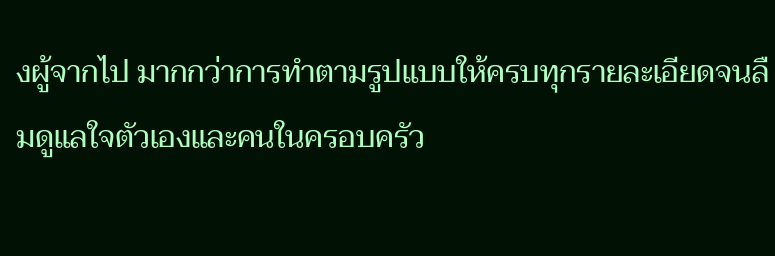งผู้จากไป มากกว่าการทำตามรูปแบบให้ครบทุกรายละเอียดจนลืมดูแลใจตัวเองและคนในครอบครัว